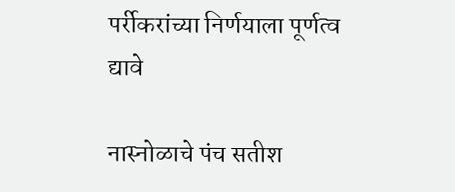पर्रीकरांच्या निर्णयाला पूर्णत्व द्यावे

नास्नोळाचे पंच सतीश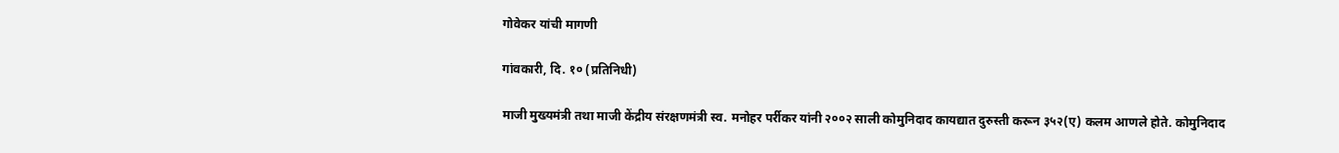गोवेकर यांची मागणी

गांवकारी, दि. १० (प्रतिनिधी)

माजी मुख्यमंत्री तथा माजी केंद्रीय संरक्षणमंत्री स्व. मनोहर पर्रीकर यांनी २००२ साली कोमुनिदाद कायद्यात दुरुस्ती करून ३५२(ए) कलम आणले होते. कोमुनिदाद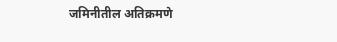जमिनीतील अतिक्रमणे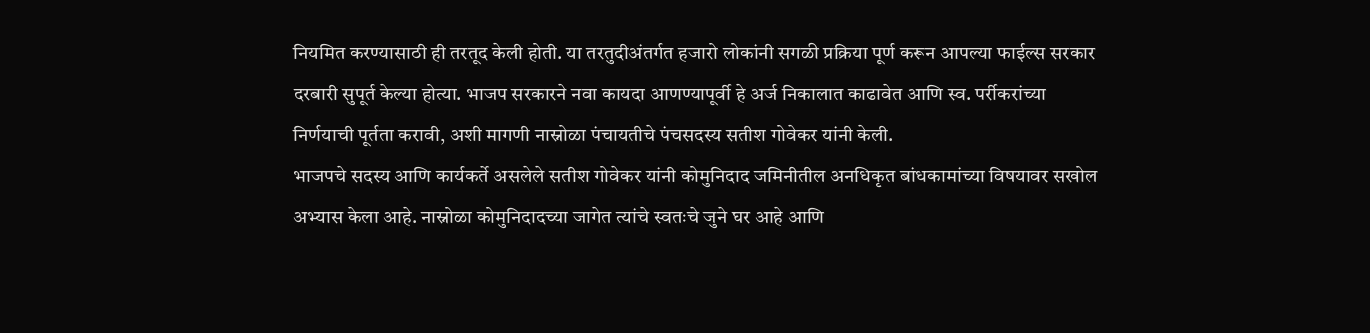नियमित करण्यासाठी ही तरतूद केली होती. या तरतुदीअंतर्गत हजारो लोकांनी सगळी प्रक्रिया पूर्ण करून आपल्या फाईल्स सरकार दरबारी सुपूर्त केल्या होत्या. भाजप सरकारने नवा कायदा आणण्यापूर्वी हे अर्ज निकालात काढावेत आणि स्व. पर्रीकरांच्या निर्णयाची पूर्तता करावी, अशी मागणी नास्नोळा पंचायतीचे पंचसदस्य सतीश गोवेकर यांनी केली.
भाजपचे सदस्य आणि कार्यकर्ते असलेले सतीश गोवेकर यांनी कोमुनिदाद जमिनीतील अनधिकृत बांधकामांच्या विषयावर सखोल अभ्यास केला आहे. नास्नोळा कोमुनिदादच्या जागेत त्यांचे स्वतःचे जुने घर आहे आणि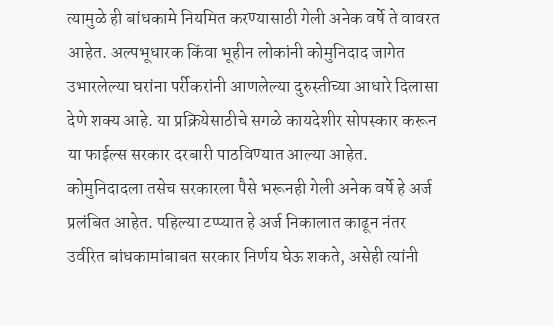त्यामुळे ही बांधकामे नियमित करण्यासाठी गेली अनेक वर्षे ते वावरत आहेत. अल्पभूधारक किंवा भूहीन लोकांनी कोमुनिदाद जागेत उभारलेल्या घरांना पर्रीकरांनी आणलेल्या दुरुस्तीच्या आधारे दिलासा देणे शक्य आहे. या प्रक्रियेसाठीचे सगळे कायदेशीर सोपस्कार करून या फाईल्स सरकार दरबारी पाठविण्यात आल्या आहेत. कोमुनिदादला तसेच सरकारला पैसे भरूनही गेली अनेक वर्षे हे अर्ज प्रलंबित आहेत. पहिल्या टप्प्यात हे अर्ज निकालात काढून नंतर उर्वरित बांधकामांबाबत सरकार निर्णय घेऊ शकते, असेही त्यांनी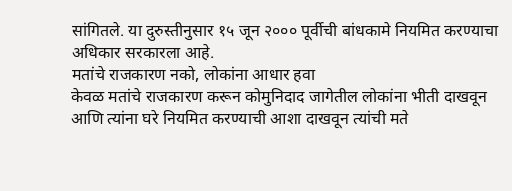सांगितले. या दुरुस्तीनुसार १५ जून २००० पूर्वीची बांधकामे नियमित करण्याचा अधिकार सरकारला आहे.
मतांचे राजकारण नको, लोकांना आधार हवा
केवळ मतांचे राजकारण करून कोमुनिदाद जागेतील लोकांना भीती दाखवून आणि त्यांना घरे नियमित करण्याची आशा दाखवून त्यांची मते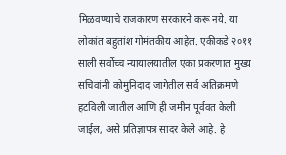मिळवण्याचे राजकारण सरकारने करू नये. या लोकांत बहुतांश गोमंतकीय आहेत. एकीकडे २०११ साली सर्वोच्च न्यायालयातील एका प्रकरणात मुख्य सचिवांनी कोमुनिदाद जागेतील सर्व अतिक्रमणे हटविली जातील आणि ही जमीन पूर्ववत केली जाईल, असे प्रतिज्ञापत्र सादर केले आहे. हे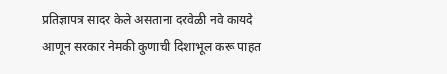प्रतिज्ञापत्र सादर केले असताना दरवेळी नवे कायदे आणून सरकार नेमकी कुणाची दिशाभूल करू पाहत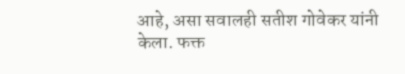आहे, असा सवालही सतीश गोवेकर यांनी केला. फक्त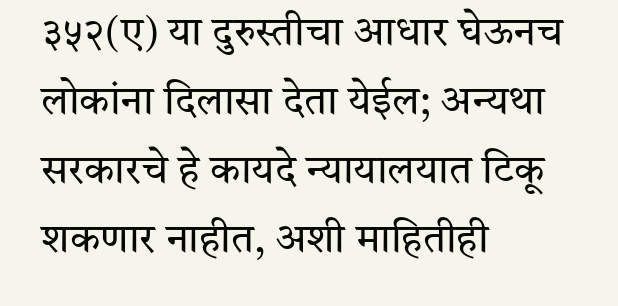३५२(ए) या दुरुस्तीचा आधार घेऊनच लोकांना दिलासा देता येईल; अन्यथा सरकारचे हे कायदे न्यायालयात टिकू शकणार नाहीत, अशी माहितीही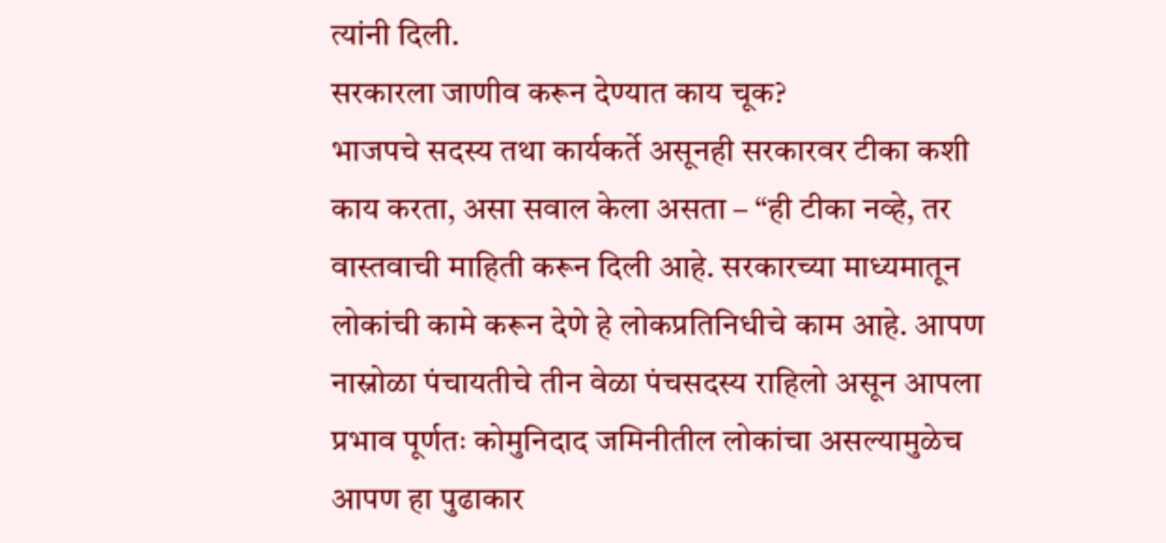त्यांनी दिली.
सरकारला जाणीव करून देण्यात काय चूक?
भाजपचे सदस्य तथा कार्यकर्ते असूनही सरकारवर टीका कशी काय करता, असा सवाल केला असता – “ही टीका नव्हे, तर वास्तवाची माहिती करून दिली आहे. सरकारच्या माध्यमातून लोकांची कामे करून देणे हे लोकप्रतिनिधीचे काम आहे. आपण नास्नोळा पंचायतीचे तीन वेळा पंचसदस्य राहिलो असून आपला प्रभाव पूर्णतः कोमुनिदाद जमिनीतील लोकांचा असल्यामुळेच आपण हा पुढाकार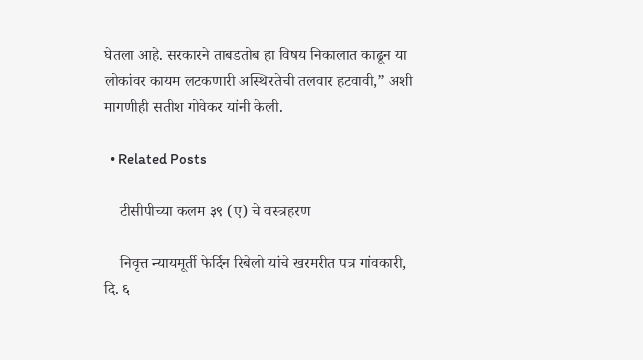घेतला आहे. सरकारने ताबडतोब हा विषय निकालात काढून या लोकांवर कायम लटकणारी अस्थिरतेची तलवार हटवावी,” अशी मागणीही सतीश गोवेकर यांनी केली.

  • Related Posts

    टीसीपीच्या कलम ३९ (ए) चे वस्त्रहरण

    निवृत्त न्यायमूर्ती फेर्दिन रिबेलो यांचे खरमरीत पत्र गांवकारी, दि. ६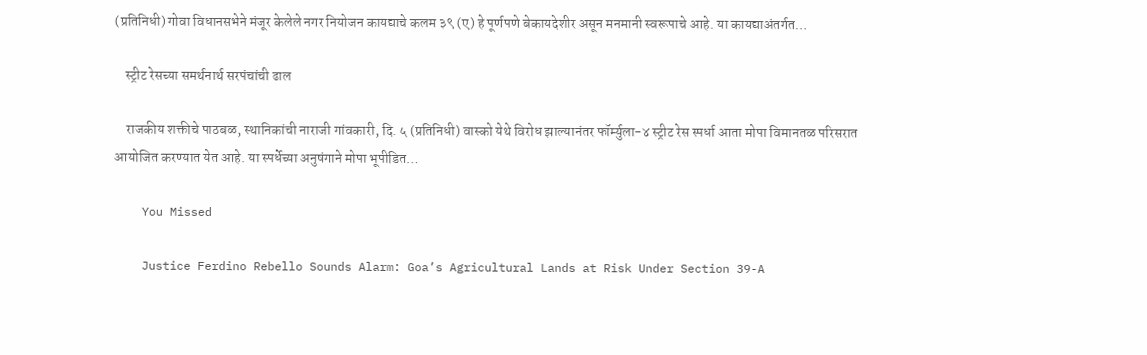(प्रतिनिधी) गोवा विधानसभेने मंजूर केलेले नगर नियोजन कायद्याचे कलम ३९ (ए) हे पूर्णपणे बेकायदेशीर असून मनमानी स्वरूपाचे आहे. या कायद्याअंतर्गत…

    स्ट्रीट रेसच्या समर्थनार्थ सरपंचांची ढाल

    राजकीय शक्तीचे पाठबळ, स्थानिकांची नाराजी गांवकारी, दि. ५ (प्रतिनिधी) वास्को येथे विरोध झाल्यानंतर फॉर्म्युला-४ स्ट्रीट रेस स्पर्धा आता मोपा विमानतळ परिसरात आयोजित करण्यात येत आहे. या स्पर्धेच्या अनुषंगाने मोपा भूपीडित…

    You Missed

    Justice Ferdino Rebello Sounds Alarm: Goa’s Agricultural Lands at Risk Under Section 39-A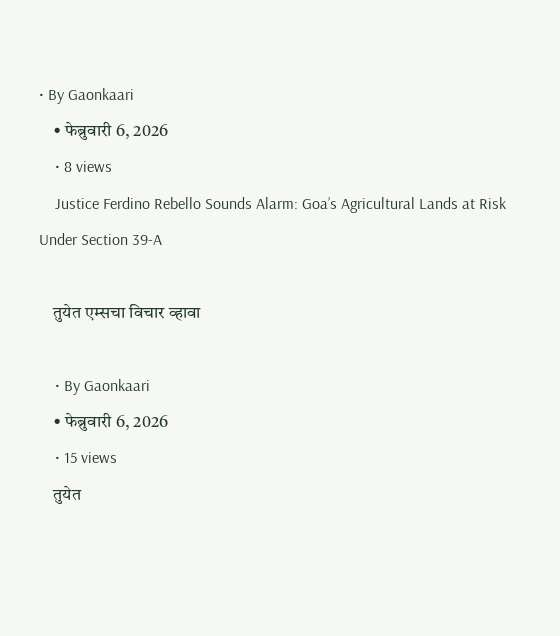• By Gaonkaari
    • फेब्रुवारी 6, 2026
    • 8 views
    Justice Ferdino Rebello Sounds Alarm: Goa’s Agricultural Lands at Risk Under Section 39-A

    तुयेत एम्सचा विचार व्हावा

    • By Gaonkaari
    • फेब्रुवारी 6, 2026
    • 15 views
    तुयेत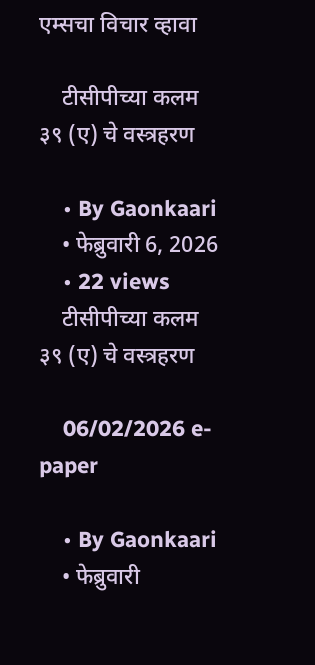एम्सचा विचार व्हावा

    टीसीपीच्या कलम ३९ (ए) चे वस्त्रहरण

    • By Gaonkaari
    • फेब्रुवारी 6, 2026
    • 22 views
    टीसीपीच्या कलम ३९ (ए) चे वस्त्रहरण

    06/02/2026 e-paper

    • By Gaonkaari
    • फेब्रुवारी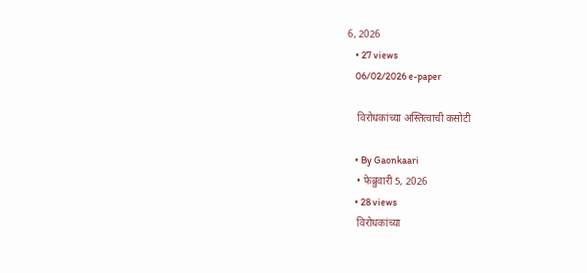6, 2026
    • 27 views
    06/02/2026 e-paper

    विरोधकांच्या अस्तित्वाची कसोटी

    • By Gaonkaari
    • फेब्रुवारी 5, 2026
    • 28 views
    विरोधकांच्या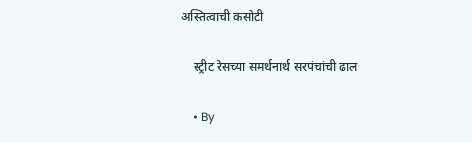अस्तित्वाची कसोटी

    स्ट्रीट रेसच्या समर्थनार्थ सरपंचांची ढाल

    • By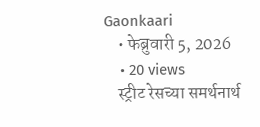Gaonkaari
    • फेब्रुवारी 5, 2026
    • 20 views
    स्ट्रीट रेसच्या समर्थनार्थ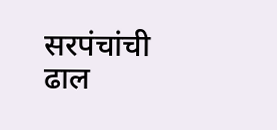सरपंचांची ढाल